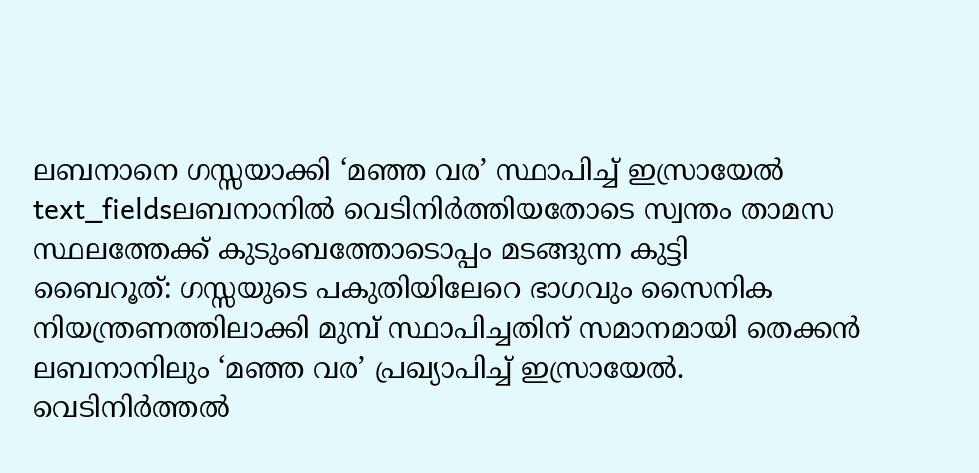ലബനാനെ ഗസ്സയാക്കി ‘മഞ്ഞ വര’ സ്ഥാപിച്ച് ഇസ്രായേൽ
text_fieldsലബനാനിൽ വെടിനിർത്തിയതോടെ സ്വന്തം താമസ സ്ഥലത്തേക്ക് കുടുംബത്തോടൊപ്പം മടങ്ങുന്ന കുട്ടി
ബൈറൂത്: ഗസ്സയുടെ പകുതിയിലേറെ ഭാഗവും സൈനിക നിയന്ത്രണത്തിലാക്കി മുമ്പ് സ്ഥാപിച്ചതിന് സമാനമായി തെക്കൻ ലബനാനിലും ‘മഞ്ഞ വര’ പ്രഖ്യാപിച്ച് ഇസ്രായേൽ. വെടിനിർത്തൽ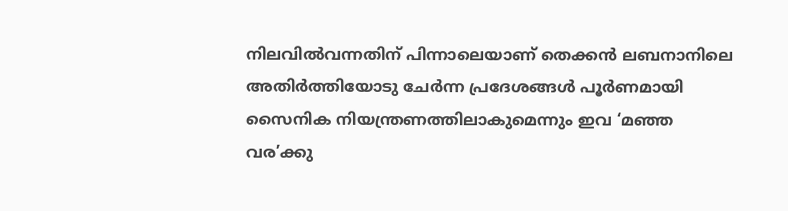നിലവിൽവന്നതിന് പിന്നാലെയാണ് തെക്കൻ ലബനാനിലെ അതിർത്തിയോടു ചേർന്ന പ്രദേശങ്ങൾ പൂർണമായി സൈനിക നിയന്ത്രണത്തിലാകുമെന്നും ഇവ ‘മഞ്ഞ വര’ക്കു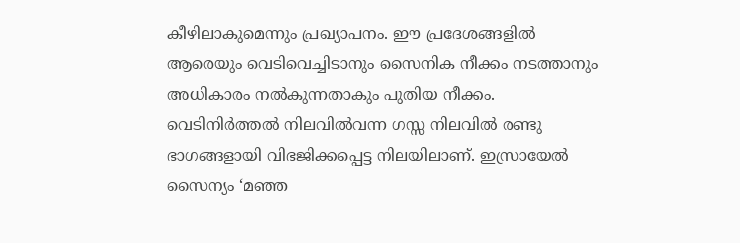കീഴിലാകുമെന്നും പ്രഖ്യാപനം. ഈ പ്രദേശങ്ങളിൽ ആരെയും വെടിവെച്ചിടാനും സൈനിക നീക്കം നടത്താനും അധികാരം നൽകുന്നതാകും പുതിയ നീക്കം.
വെടിനിർത്തൽ നിലവിൽവന്ന ഗസ്സ നിലവിൽ രണ്ടു ഭാഗങ്ങളായി വിഭജിക്കപ്പെട്ട നിലയിലാണ്. ഇസ്രായേൽ സൈന്യം ‘മഞ്ഞ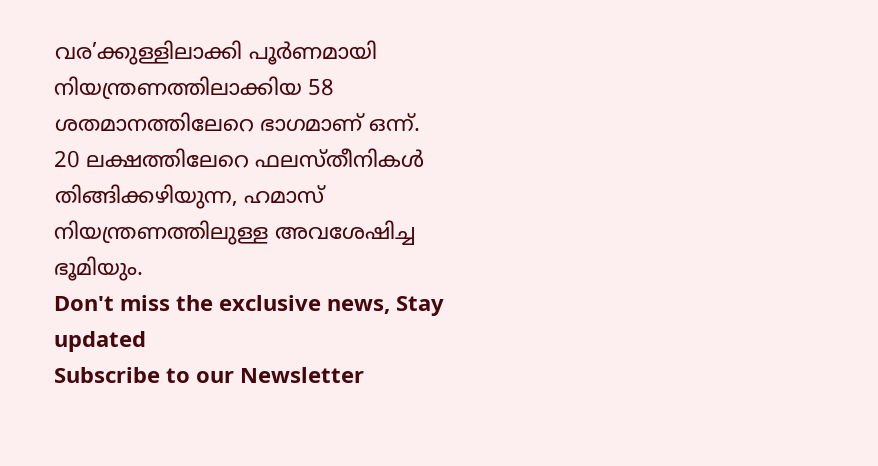വര’ക്കുള്ളിലാക്കി പൂർണമായി നിയന്ത്രണത്തിലാക്കിയ 58 ശതമാനത്തിലേറെ ഭാഗമാണ് ഒന്ന്. 20 ലക്ഷത്തിലേറെ ഫലസ്തീനികൾ തിങ്ങിക്കഴിയുന്ന, ഹമാസ് നിയന്ത്രണത്തിലുള്ള അവശേഷിച്ച ഭൂമിയും.
Don't miss the exclusive news, Stay updated
Subscribe to our Newsletter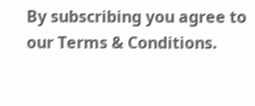By subscribing you agree to our Terms & Conditions.